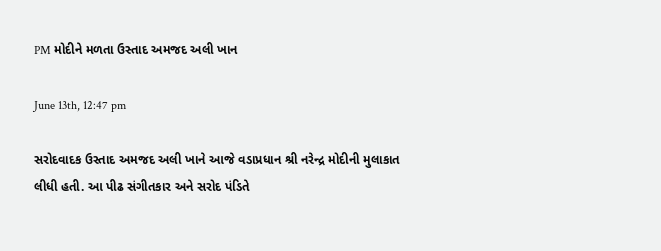PM મોદીને મળતા ઉસ્તાદ અમજદ અલી ખાન

June 13th, 12:47 pm

સરોદવાદક ઉસ્તાદ અમજદ અલી ખાને આજે વડાપ્રધાન શ્રી નરેન્દ્ર મોદીની મુલાકાત લીધી હતી. આ પીઢ સંગીતકાર અને સરોદ પંડિતે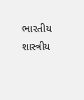ભારતીય શાસ્ત્રીય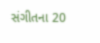સંગીતના 20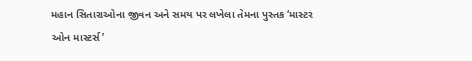મહાન સિતારાઓના જીવન અને સમય પર લખેલા તેમના પુસ્તક ‘માસ્ટર ઓન માસ્ટર્સ’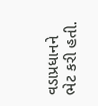વડાપ્રધાનને ભેટ કરી હતી.